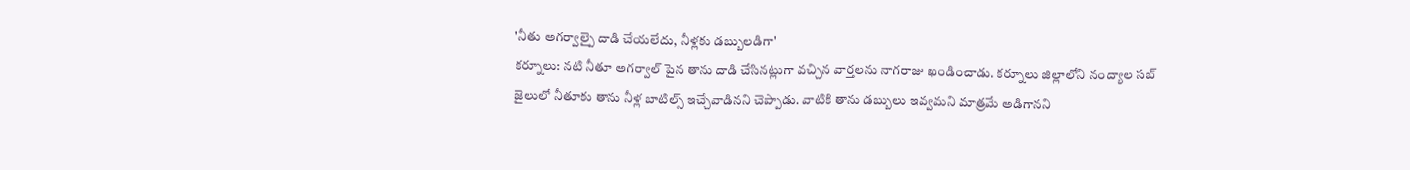'నీతు అగర్వాల్పై దాడి చేయలేదు, నీళ్లకు డబ్బులడిగా'
కర్నూలు: నటి నీతూ అగర్వాల్ పైన తాను దాడి చేసినట్లుగా వచ్చిన వార్తలను నాగరాజు ఖండించాడు. కర్నూలు జిల్లాలోని నంద్యాల సబ్ జైలులో నీతూకు తాను నీళ్ల బాటిల్స్ ఇచ్చేవాడినని చెప్పాడు. వాటికి తాను డబ్బులు ఇవ్వమని మాత్రమే అడిగానని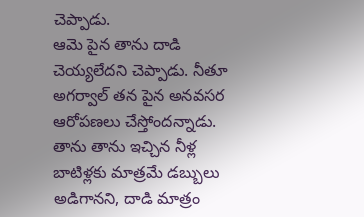చెప్పాడు.
ఆమె పైన తాను దాడి చెయ్యలేదని చెప్పాడు. నీతూ అగర్వాల్ తన పైన అనవసర ఆరోపణలు చేస్తోందన్నాడు. తాను తాను ఇచ్చిన నీళ్ల బాటిళ్లకు మాత్రమే డబ్బులు అడిగానని, దాడి మాత్రం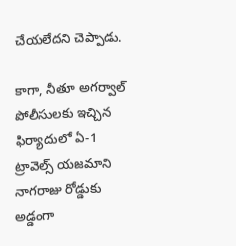చేయలేదని చెప్పాడు.

కాగా, నీతూ అగర్వాల్ పోలీసులకు ఇచ్చిన ఫిర్యాదులో ఏ-1 ట్రావెల్స్ యజమాని నాగరాజు రోడ్డుకు అడ్డంగా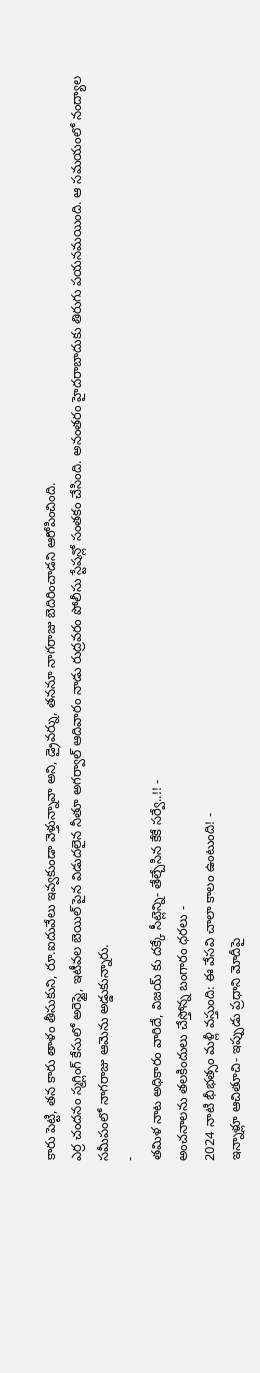కారు పెట్టి, తన కారు తాళం తీసుకుని, రూ.ఐదువేలు ఇవ్వకుండా వెళ్తున్నావా అని, డ్రైవర్ను, తననూ నాగరాజు బెదిరించాడని ఆరోపించింది.
ఎర్ర చందనం స్మగ్లింగ్ కేసులో అరెస్టై, ఇటీవల బెయిల్ పైన విడుదలైన నీతూ అగర్వాల్ ఆదివారం నాడు రుద్రవరం పోలీసు స్టేషన్లో సంతకం చేసింది. అనంతరం హైదరాబాదుకు తిరుగు పయనమయింది. ఆ సమయంలో నంద్యాల సమీపంలో నాగరాజు ఆమెను అడ్డుకున్నారు.
-
తమిళ నాట అధికారం వారిదే, విజయ్ కు దక్కే సీట్లెన్ని- తేల్చేసిన కేకే సర్వే..!! -
అంచనాలను తలకిందులు చేస్తోన్న బంగారం ధరలు -
2024 నాటి భీభత్సం మళ్లీ వస్తుంది: ఈ వేసవి చాలా కాలం ఉంటుంది! -
ఇన్నాళ్లూ ఆచితూచి- ఇప్పుడు ప్రధాని మోదీపై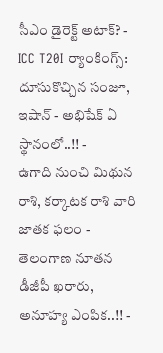సీఎం డైరెక్ట్ అటాక్? -
ICC T20I ర్యాంకింగ్స్: దూసుకొచ్చిన సంజూ, ఇషాన్ - అభిషేక్ ఏ స్థానంలో..!! -
ఉగాది నుంచి మిథున రాశి, కర్కాటక రాశి వారి జాతక ఫలం -
తెలంగాణ నూతన డీజీపీ ఖరారు, అనూహ్య ఎంపిక..!! -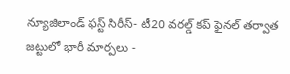న్యూజిలాండ్ ఫస్ట్ సిరీస్- టీ20 వరల్డ్ కప్ ఫైనల్ తర్వాత జట్టులో భారీ మార్పలు -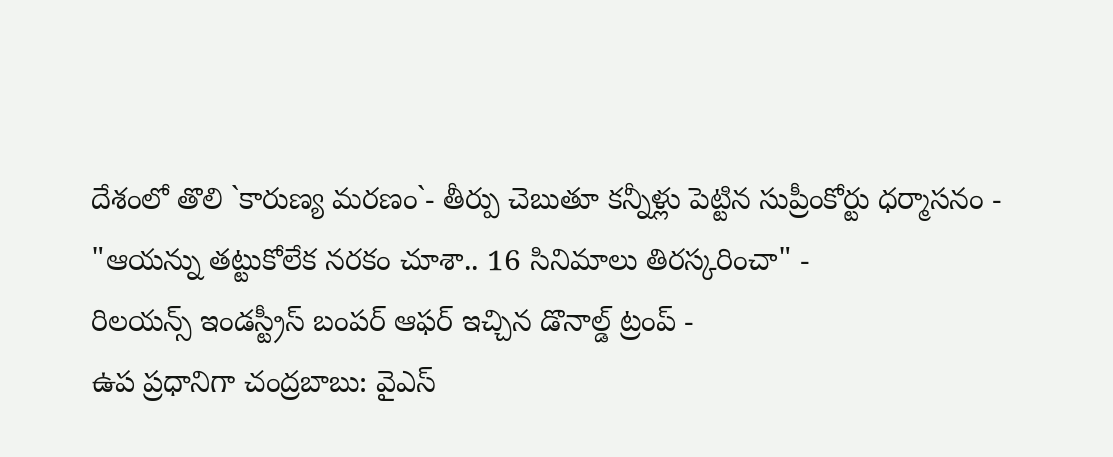దేశంలో తొలి `కారుణ్య మరణం`- తీర్పు చెబుతూ కన్నీళ్లు పెట్టిన సుప్రీంకోర్టు ధర్మాసనం -
"ఆయన్ను తట్టుకోలేక నరకం చూశా.. 16 సినిమాలు తిరస్కరించా" -
రిలయన్స్ ఇండస్ట్రీస్ బంపర్ ఆఫర్ ఇచ్చిన డొనాల్డ్ ట్రంప్ -
ఉప ప్రధానిగా చంద్రబాబు: వైఎస్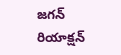జగన్ రియాక్షన్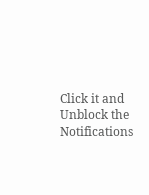Click it and Unblock the Notifications